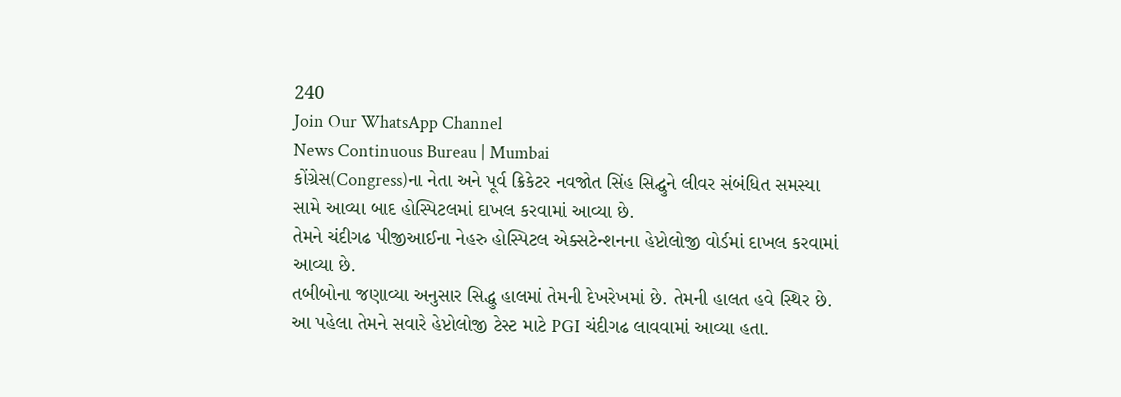240
Join Our WhatsApp Channel
News Continuous Bureau | Mumbai
કોંગ્રેસ(Congress)ના નેતા અને પૂર્વ ક્રિકેટર નવજોત સિંહ સિદ્ઘુને લીવર સંબંધિત સમસ્યા સામે આવ્યા બાદ હોસ્પિટલમાં દાખલ કરવામાં આવ્યા છે.
તેમને ચંદીગઢ પીજીઆઈના નેહરુ હોસ્પિટલ એક્સટેન્શનના હેપ્ટોલોજી વોર્ડમાં દાખલ કરવામાં આવ્યા છે.
તબીબોના જણાવ્યા અનુસાર સિદ્ધુ હાલમાં તેમની દેખરેખમાં છે. તેમની હાલત હવે સ્થિર છે.
આ પહેલા તેમને સવારે હેપ્ટોલોજી ટેસ્ટ માટે PGI ચંદીગઢ લાવવામાં આવ્યા હતા.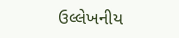ઉલ્લેખનીય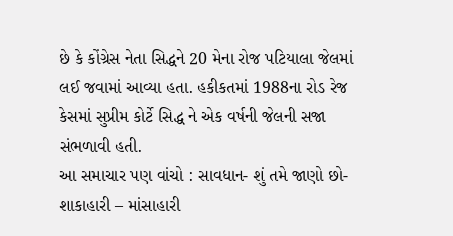છે કે કોંગ્રેસ નેતા સિદ્ધને 20 મેના રોજ પટિયાલા જેલમાં લઈ જવામાં આવ્યા હતા. હકીકતમાં 1988ના રોડ રેજ કેસમાં સુપ્રીમ કોર્ટે સિદ્ધ ને એક વર્ષની જેલની સજા સંભળાવી હતી.
આ સમાચાર પણ વાંચો : સાવધાન- શું તમે જાણો છો- શાકાહારી – માંસાહારી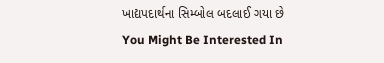ખાદ્યપદાર્થના સિમ્બોલ બદલાઈ ગયા છે
You Might Be Interested In